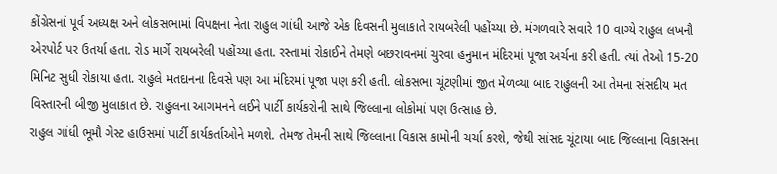કોંગ્રેસનાં પૂર્વ અધ્યક્ષ અને લોકસભામાં વિપક્ષના નેતા રાહુલ ગાંધી આજે એક દિવસની મુલાકાતે રાયબરેલી પહોંચ્યા છે. મંગળવારે સવારે 10 વાગ્યે રાહુલ લખનૌ એરપોર્ટ પર ઉતર્યા હતા. રોડ માર્ગે રાયબરેલી પહોંચ્યા હતા. રસ્તામાં રોકાઈને તેમણે બછરાવનમાં ચુરવા હનુમાન મંદિરમાં પૂજા અર્ચના કરી હતી. ત્યાં તેઓ 15-20 મિનિટ સુધી રોકાયા હતા. રાહુલે મતદાનના દિવસે પણ આ મંદિરમાં પૂજા પણ કરી હતી. લોકસભા ચૂંટણીમાં જીત મેળવ્યા બાદ રાહુલની આ તેમના સંસદીય મત વિસ્તારની બીજી મુલાકાત છે. રાહુલના આગમનને લઈને પાર્ટી કાર્યકરોની સાથે જિલ્લાના લોકોમાં પણ ઉત્સાહ છે.
રાહુલ ગાંધી ભૂમૌ ગેસ્ટ હાઉસમાં પાર્ટી કાર્યકર્તાઓને મળશે. તેમજ તેમની સાથે જિલ્લાના વિકાસ કામોની ચર્ચા કરશે, જેથી સાંસદ ચૂંટાયા બાદ જિલ્લાના વિકાસના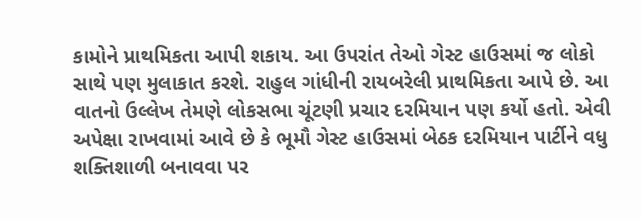કામોને પ્રાથમિકતા આપી શકાય. આ ઉપરાંત તેઓ ગેસ્ટ હાઉસમાં જ લોકો સાથે પણ મુલાકાત કરશે. રાહુલ ગાંધીની રાયબરેલી પ્રાથમિકતા આપે છે. આ વાતનો ઉલ્લેખ તેમણે લોકસભા ચૂંટણી પ્રચાર દરમિયાન પણ કર્યો હતો. એવી અપેક્ષા રાખવામાં આવે છે કે ભૂમૌ ગેસ્ટ હાઉસમાં બેઠક દરમિયાન પાર્ટીને વધુ શક્તિશાળી બનાવવા પર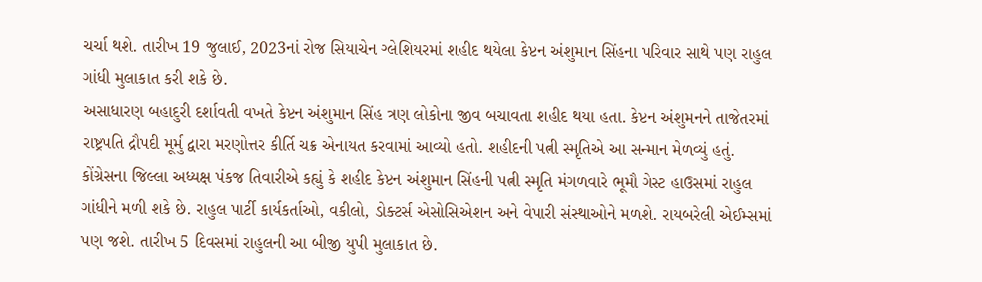ચર્ચા થશે. તારીખ 19 જુલાઈ, 2023નાં રોજ સિયાચેન ગ્લેશિયરમાં શહીદ થયેલા કેપ્ટન અંશુમાન સિંહના પરિવાર સાથે પણ રાહુલ ગાંધી મુલાકાત કરી શકે છે.
અસાધારણ બહાદુરી દર્શાવતી વખતે કેપ્ટન અંશુમાન સિંહ ત્રણ લોકોના જીવ બચાવતા શહીદ થયા હતા. કેપ્ટન અંશુમનને તાજેતરમાં રાષ્ટ્રપતિ દ્રૌપદી મૂર્મુ દ્વારા મરણોત્તર કીર્તિ ચક્ર એનાયત કરવામાં આવ્યો હતો. શહીદની પત્ની સ્મૃતિએ આ સન્માન મેળવ્યું હતું. કોંગ્રેસના જિલ્લા અધ્યક્ષ પંકજ તિવારીએ કહ્યું કે શહીદ કેપ્ટન અંશુમાન સિંહની પત્ની સ્મૃતિ મંગળવારે ભૂમૌ ગેસ્ટ હાઉસમાં રાહુલ ગાંધીને મળી શકે છે. રાહુલ પાર્ટી કાર્યકર્તાઓ, વકીલો, ડોક્ટર્સ એસોસિએશન અને વેપારી સંસ્થાઓને મળશે. રાયબરેલી એઈમ્સમાં પણ જશે. તારીખ 5 દિવસમાં રાહુલની આ બીજી યુપી મુલાકાત છે.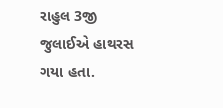રાહુલ 3જી જુલાઈએ હાથરસ ગયા હતા.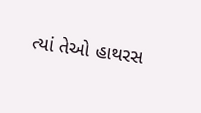ત્યાં તેઓ હાથરસ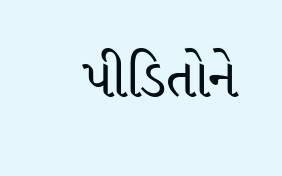પીડિતોને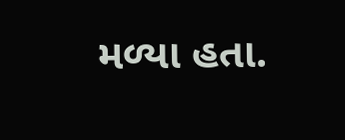મળ્યા હતા.